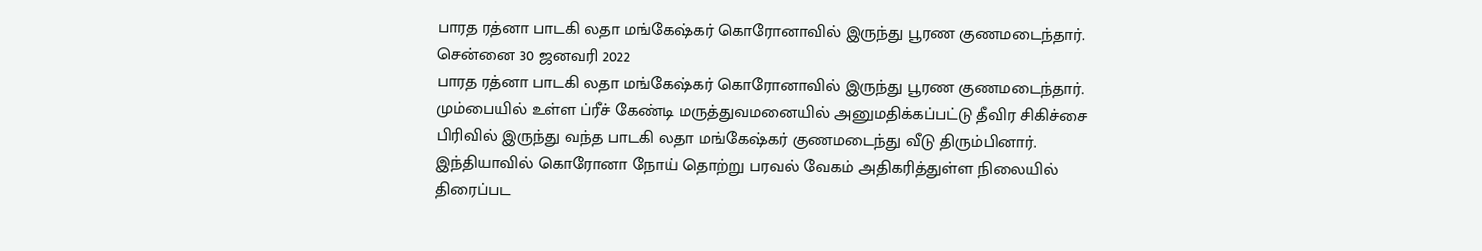பாரத ரத்னா பாடகி லதா மங்கேஷ்கர் கொரோனாவில் இருந்து பூரண குணமடைந்தார்.
சென்னை 30 ஜனவரி 2022
பாரத ரத்னா பாடகி லதா மங்கேஷ்கர் கொரோனாவில் இருந்து பூரண குணமடைந்தார்.
மும்பையில் உள்ள ப்ரீச் கேண்டி மருத்துவமனையில் அனுமதிக்கப்பட்டு தீவிர சிகிச்சை பிரிவில் இருந்து வந்த பாடகி லதா மங்கேஷ்கர் குணமடைந்து வீடு திரும்பினார்.
இந்தியாவில் கொரோனா நோய் தொற்று பரவல் வேகம் அதிகரித்துள்ள நிலையில் திரைப்பட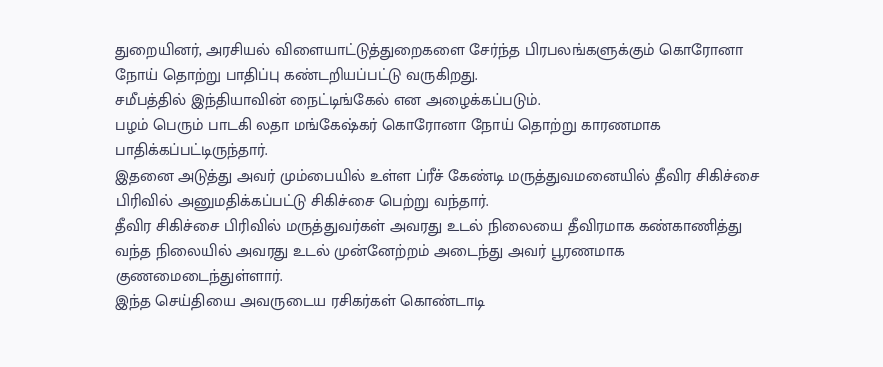துறையினர், அரசியல் விளையாட்டுத்துறைகளை சேர்ந்த பிரபலங்களுக்கும் கொரோனா நோய் தொற்று பாதிப்பு கண்டறியப்பட்டு வருகிறது.
சமீபத்தில் இந்தியாவின் நைட்டிங்கேல் என அழைக்கப்படும்.
பழம் பெரும் பாடகி லதா மங்கேஷ்கர் கொரோனா நோய் தொற்று காரணமாக பாதிக்கப்பட்டிருந்தார்.
இதனை அடுத்து அவர் மும்பையில் உள்ள ப்ரீச் கேண்டி மருத்துவமனையில் தீவிர சிகிச்சை பிரிவில் அனுமதிக்கப்பட்டு சிகிச்சை பெற்று வந்தார்.
தீவிர சிகிச்சை பிரிவில் மருத்துவர்கள் அவரது உடல் நிலையை தீவிரமாக கண்காணித்து வந்த நிலையில் அவரது உடல் முன்னேற்றம் அடைந்து அவர் பூரணமாக குணமைடைந்துள்ளார்.
இந்த செய்தியை அவருடைய ரசிகர்கள் கொண்டாடி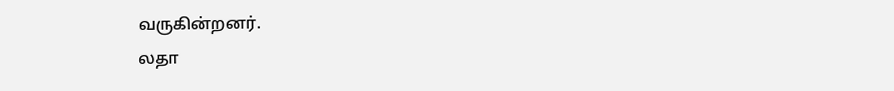வருகின்றனர்.
லதா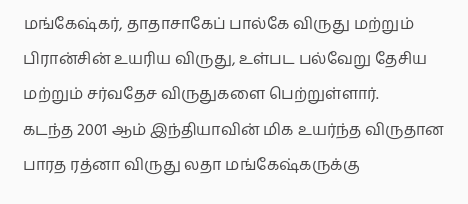மங்கேஷ்கர், தாதாசாகேப் பால்கே விருது மற்றும் பிரான்சின் உயரிய விருது, உள்பட பல்வேறு தேசிய மற்றும் சர்வதேச விருதுகளை பெற்றுள்ளார்.
கடந்த 2001 ஆம் இந்தியாவின் மிக உயர்ந்த விருதான பாரத ரத்னா விருது லதா மங்கேஷ்கருக்கு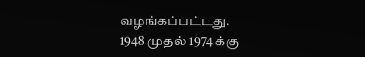வழங்கப்பட்டது.
1948 முதல் 1974 க்கு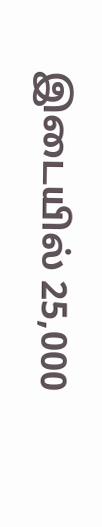இடையில் 25,000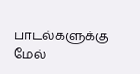பாடல்களுக்கு மேல்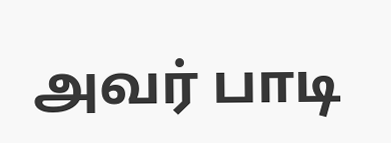அவர் பாடி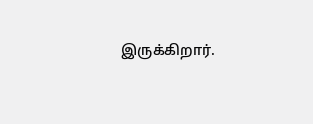இருக்கிறார்.